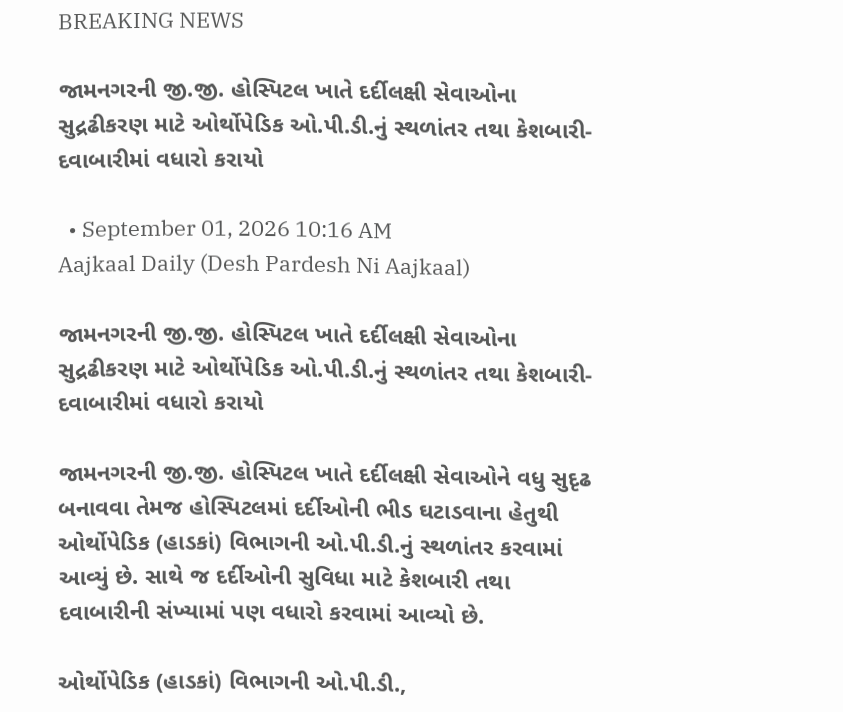BREAKING NEWS

જામનગરની જી.જી. હોસ્પિટલ ખાતે દર્દીલક્ષી સેવાઓના સુદ્રઢીકરણ માટે ઓર્થોપેડિક ઓ.પી.ડી.નું સ્થળાંતર તથા કેશબારી-દવાબારીમાં વધારો કરાયો

  • September 01, 2026 10:16 AM
Aajkaal Daily (Desh Pardesh Ni Aajkaal)

જામનગરની જી.જી. હોસ્પિટલ ખાતે દર્દીલક્ષી સેવાઓના સુદ્રઢીકરણ માટે ઓર્થોપેડિક ઓ.પી.ડી.નું સ્થળાંતર તથા કેશબારી-દવાબારીમાં વધારો કરાયો

જામનગરની જી.જી. હોસ્પિટલ ખાતે દર્દીલક્ષી સેવાઓને વધુ સુદૃઢ બનાવવા તેમજ હોસ્પિટલમાં દર્દીઓની ભીડ ઘટાડવાના હેતુથી ઓર્થોપેડિક (હાડકાં) વિભાગની ઓ.પી.ડી.નું સ્થળાંતર કરવામાં આવ્યું છે. સાથે જ દર્દીઓની સુવિધા માટે કેશબારી તથા દવાબારીની સંખ્યામાં પણ વધારો કરવામાં આવ્યો છે.

ઓર્થોપેડિક (હાડકાં) વિભાગની ઓ.પી.ડી.,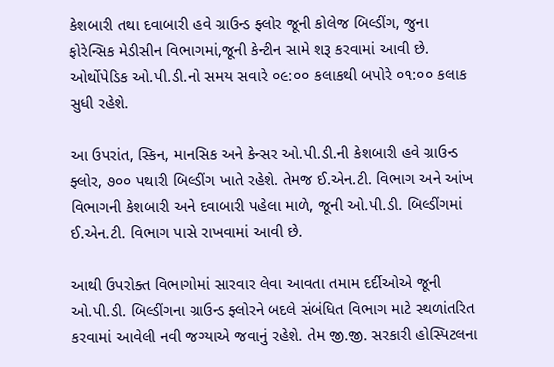કેશબારી તથા દવાબારી હવે ગ્રાઉન્ડ ફ્લોર જૂની કોલેજ બિલ્ડીંગ, જુના ફોરેન્સિક મેડીસીન વિભાગમાં,જૂની કેન્ટીન સામે શરૂ કરવામાં આવી છે. ઓર્થોપેડિક ઓ.પી.ડી.નો સમય સવારે ૦૯:૦૦ કલાકથી બપોરે ૦૧:૦૦ કલાક સુધી રહેશે.

આ ઉપરાંત, સ્કિન, માનસિક અને કેન્સર ઓ.પી.ડી.ની કેશબારી હવે ગ્રાઉન્ડ ફ્લોર, ૭૦૦ પથારી બિલ્ડીંગ ખાતે રહેશે. તેમજ ઈ.એન.ટી. વિભાગ અને આંખ વિભાગની કેશબારી અને દવાબારી પહેલા માળે, જૂની ઓ.પી.ડી. બિલ્ડીંગમાં ઈ.એન.ટી. વિભાગ પાસે રાખવામાં આવી છે.

આથી ઉપરોક્ત વિભાગોમાં સારવાર લેવા આવતા તમામ દર્દીઓએ જૂની ઓ.પી.ડી. બિલ્ડીંગના ગ્રાઉન્ડ ફ્લોરને બદલે સંબંધિત વિભાગ માટે સ્થળાંતરિત કરવામાં આવેલી નવી જગ્યાએ જવાનું રહેશે. તેમ જી.જી. સરકારી હોસ્પિટલના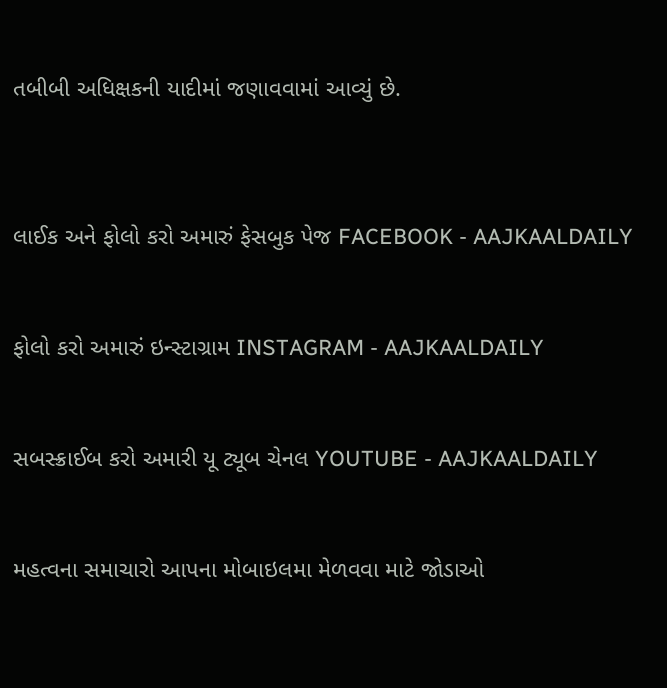તબીબી અધિક્ષકની યાદીમાં જણાવવામાં આવ્યું છે.



લાઈક અને ફોલો કરો અમારું ફેસબુક પેજ FACEBOOK - AAJKAALDAILY


ફોલો કરો અમારું ઇન્સ્ટાગ્રામ INSTAGRAM - AAJKAALDAILY


સબસ્ક્રાઈબ કરો અમારી યૂ ટ્યૂબ ચેનલ YOUTUBE - AAJKAALDAILY


મહત્વના સમાચારો આપના મોબાઇલમા મેળવવા માટે જોડાઓ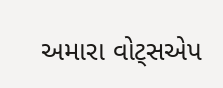અમારા વોટ્સએપ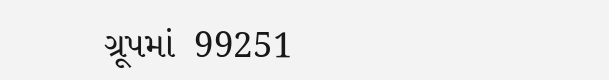ગ્રૂપમાં  99251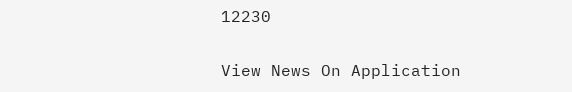12230

View News On Application